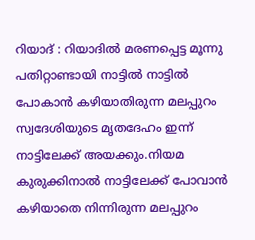റിയാദ് : റിയാദിൽ മരണപ്പെട്ട മൂന്നു പതിറ്റാണ്ടായി നാട്ടിൽ നാട്ടിൽ പോകാൻ കഴിയാതിരുന്ന മലപ്പുറം സ്വദേശിയുടെ മൃതദേഹം ഇന്ന് നാട്ടിലേക്ക് അയക്കും.നിയമ കുരുക്കിനാൽ നാട്ടിലേക്ക് പോവാൻ കഴിയാതെ നിന്നിരുന്ന മലപ്പുറം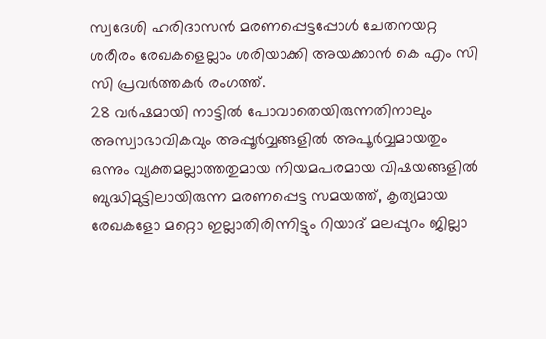സ്വദേശി ഹരിദാസൻ മരണപ്പെട്ടപ്പോൾ ചേതനയറ്റ ശരീരം രേഖകളെല്ലാം ശരിയാക്കി അയക്കാൻ കെ എം സി സി പ്രവർത്തകർ രംഗത്ത്.
28 വർഷമായി നാട്ടിൽ പോവാതെയിരുന്നതിനാലും അസ്വാഭാവികവും അപ്പൂർവ്വങ്ങളിൽ അപൂർവ്വമായതും ഒന്നും വ്യക്തമല്ലാത്തതുമായ നിയമപരമായ വിഷയങ്ങളിൽ ബുദ്ധിമുട്ടിലായിരുന്ന മരണപ്പെട്ട സമയത്ത്, കൃത്യമായ രേഖകളോ മറ്റൊ ഇല്ലാതിരിന്നിട്ടും റിയാദ് മലപ്പുറം ജില്ലാ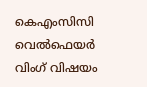കെഎംസിസി വെൽഫെയർ വിംഗ് വിഷയം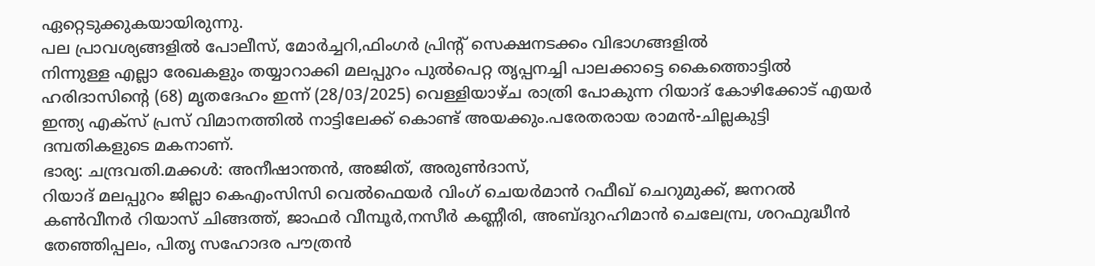ഏറ്റെടുക്കുകയായിരുന്നു.
പല പ്രാവശ്യങ്ങളിൽ പോലീസ്, മോർച്ചറി,ഫിംഗർ പ്രിന്റ് സെക്ഷനടക്കം വിഭാഗങ്ങളിൽ
നിന്നുള്ള എല്ലാ രേഖകളും തയ്യാറാക്കി മലപ്പുറം പുൽപെറ്റ തൃപ്പനച്ചി പാലക്കാട്ടെ കൈത്തൊട്ടിൽ ഹരിദാസിന്റെ (68) മൃതദേഹം ഇന്ന് (28/03/2025) വെള്ളിയാഴ്ച രാത്രി പോകുന്ന റിയാദ് കോഴിക്കോട് എയർ ഇന്ത്യ എക്സ് പ്രസ് വിമാനത്തിൽ നാട്ടിലേക്ക് കൊണ്ട് അയക്കും.പരേതരായ രാമൻ-ചില്ലകുട്ടി ദമ്പതികളുടെ മകനാണ്.
ഭാര്യ: ചന്ദ്രവതി.മക്കൾ: അനീഷാന്തൻ, അജിത്, അരുൺദാസ്,
റിയാദ് മലപ്പുറം ജില്ലാ കെഎംസിസി വെൽഫെയർ വിംഗ് ചെയർമാൻ റഫീഖ് ചെറുമുക്ക്, ജനറൽ കൺവീനർ റിയാസ് ചിങ്ങത്ത്, ജാഫർ വീമ്പൂർ,നസീർ കണ്ണീരി, അബ്ദുറഹിമാൻ ചെലേമ്പ്ര, ശറഫുദ്ധീൻ തേഞ്ഞിപ്പലം, പിതൃ സഹോദര പൗത്രൻ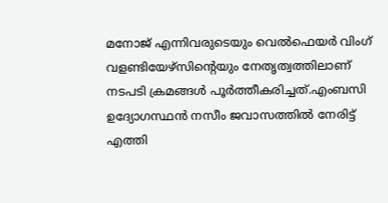മനോജ് എന്നിവരുടെയും വെൽഫെയർ വിംഗ് വളണ്ടിയേഴ്സിന്റെയും നേതൃത്വത്തിലാണ് നടപടി ക്രമങ്ങൾ പൂർത്തീകരിച്ചത്.എംബസി ഉദ്യോഗസ്ഥൻ നസീം ജവാസത്തിൽ നേരിട്ട് എത്തി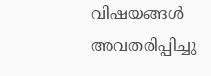വിഷയങ്ങൾ അവതരിപ്പിച്ചു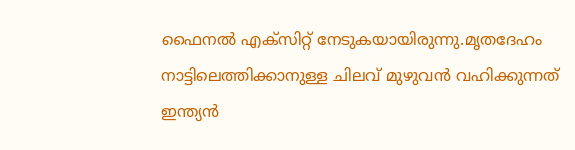ഫൈനൽ എക്സിറ്റ് നേടുകയായിരുന്നു.മൃതദേഹം നാട്ടിലെത്തിക്കാനുള്ള ചിലവ് മുഴുവൻ വഹിക്കുന്നത് ഇന്ത്യൻ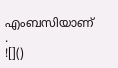എംബസിയാണ് .
![]()